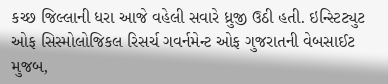કચ્છ જિલ્લાની ધરા આજે વહેલી સવારે ધ્રુજી ઉઠી હતી. ઇન્સ્ટિટ્યુટ ઓફ સિસ્મોલોજિકલ રિસર્ચ ગવર્નમેન્ટ ઓફ ગુજરાતની વેબસાઈટ મુજબ,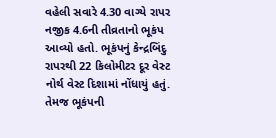વહેલી સવારે 4.30 વાગ્યે રાપર નજીક 4.6ની તીવ્રતાનો ભૂકંપ આવ્યો હતો. ભૂકંપનું કેન્દ્રબિંદુ રાપરથી 22 કિલોમીટર દૂર વેસ્ટ નોર્થ વેસ્ટ દિશામાં નોંધાયું હતું. તેમજ ભૂકંપની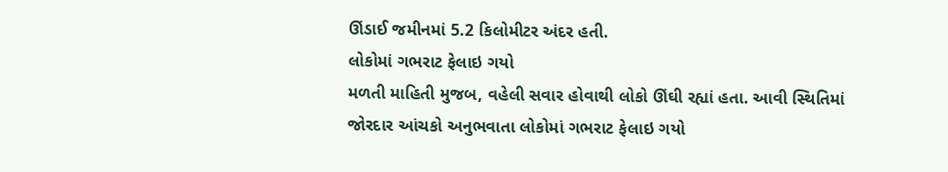ઊંડાઈ જમીનમાં 5.2 કિલોમીટર અંદર હતી.
લોકોમાં ગભરાટ ફેલાઇ ગયો
મળતી માહિતી મુજબ, વહેલી સવાર હોવાથી લોકો ઊંઘી રહ્યાં હતા. આવી સ્થિતિમાં જોરદાર આંચકો અનુભવાતા લોકોમાં ગભરાટ ફેલાઇ ગયો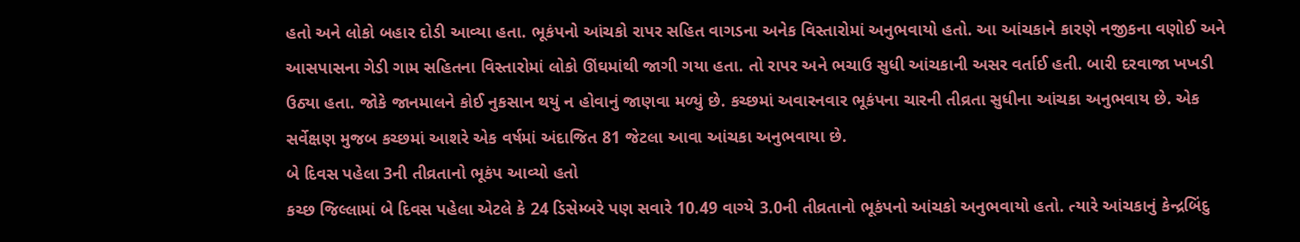હતો અને લોકો બહાર દોડી આવ્યા હતા. ભૂકંપનો આંચકો રાપર સહિત વાગડના અનેક વિસ્તારોમાં અનુભવાયો હતો. આ આંચકાને કારણે નજીકના વણોઈ અને આસપાસના ગેડી ગામ સહિતના વિસ્તારોમાં લોકો ઊંઘમાંથી જાગી ગયા હતા. તો રાપર અને ભચાઉ સુધી આંચકાની અસર વર્તાઈ હતી. બારી દરવાજા ખખડી ઉઠ્યા હતા. જોકે જાનમાલને કોઈ નુકસાન થયું ન હોવાનું જાણવા મળ્યું છે. કચ્છમાં અવારનવાર ભૂકંપના ચારની તીવ્રતા સુધીના આંચકા અનુભવાય છે. એક સર્વેક્ષણ મુજબ કચ્છમાં આશરે એક વર્ષમાં અંદાજિત 81 જેટલા આવા આંચકા અનુભવાયા છે.
બે દિવસ પહેલા 3ની તીવ્રતાનો ભૂકંપ આવ્યો હતો
કચ્છ જિલ્લામાં બે દિવસ પહેલા એટલે કે 24 ડિસેમ્બરે પણ સવારે 10.49 વાગ્યે 3.0ની તીવ્રતાનો ભૂકંપનો આંચકો અનુભવાયો હતો. ત્યારે આંચકાનું કેન્દ્રબિંદુ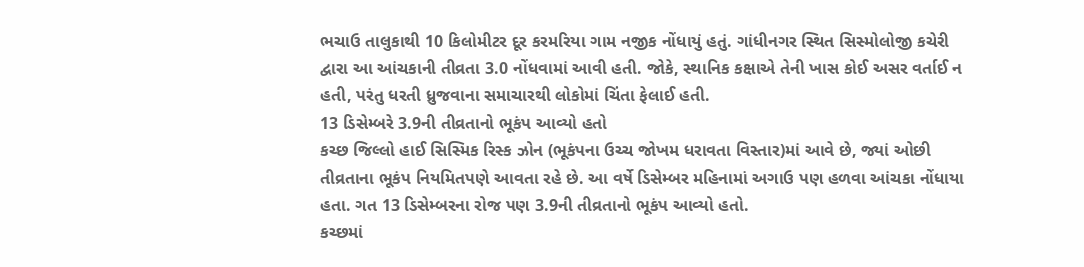ભચાઉ તાલુકાથી 10 કિલોમીટર દૂર કરમરિયા ગામ નજીક નોંધાયું હતું. ગાંધીનગર સ્થિત સિસ્મોલોજી કચેરી દ્વારા આ આંચકાની તીવ્રતા 3.0 નોંધવામાં આવી હતી. જોકે, સ્થાનિક કક્ષાએ તેની ખાસ કોઈ અસર વર્તાઈ ન હતી, પરંતુ ધરતી ધ્રુજવાના સમાચારથી લોકોમાં ચિંતા ફેલાઈ હતી.
13 ડિસેમ્બરે 3.9ની તીવ્રતાનો ભૂકંપ આવ્યો હતો
કચ્છ જિલ્લો હાઈ સિસ્મિક રિસ્ક ઝોન (ભૂકંપના ઉચ્ચ જોખમ ધરાવતા વિસ્તાર)માં આવે છે, જ્યાં ઓછી તીવ્રતાના ભૂકંપ નિયમિતપણે આવતા રહે છે. આ વર્ષે ડિસેમ્બર મહિનામાં અગાઉ પણ હળવા આંચકા નોંધાયા હતા. ગત 13 ડિસેમ્બરના રોજ પણ 3.9ની તીવ્રતાનો ભૂકંપ આવ્યો હતો.
કચ્છમાં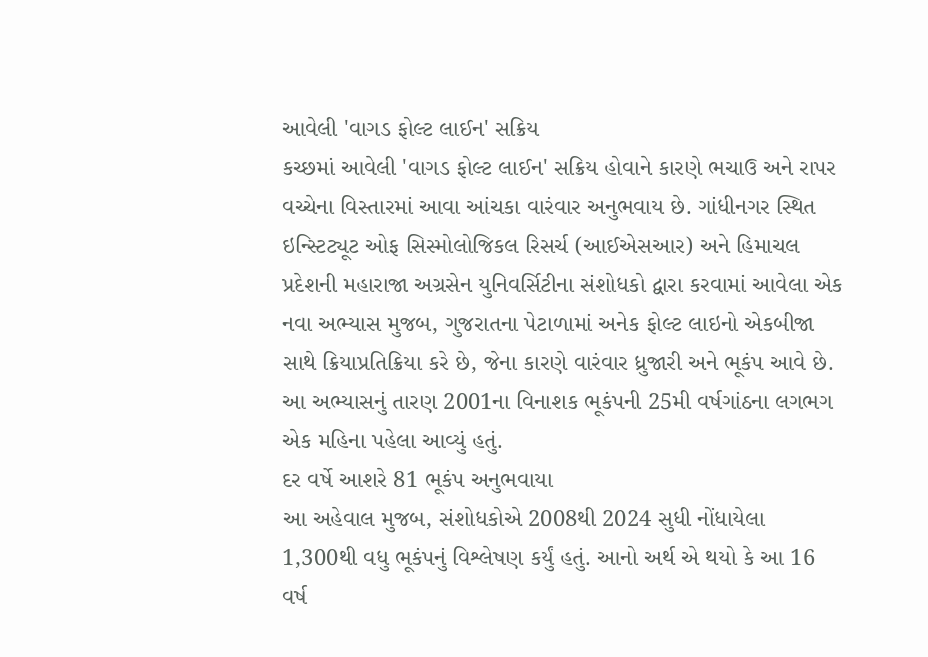આવેલી 'વાગડ ફોલ્ટ લાઈન' સક્રિય
કચ્છમાં આવેલી 'વાગડ ફોલ્ટ લાઈન' સક્રિય હોવાને કારણે ભચાઉ અને રાપર વચ્ચેના વિસ્તારમાં આવા આંચકા વારંવાર અનુભવાય છે. ગાંધીનગર સ્થિત ઇન્સ્ટિટ્યૂટ ઓફ સિસ્મોલોજિકલ રિસર્ચ (આઈએસઆર) અને હિમાચલ પ્રદેશની મહારાજા અગ્રસેન યુનિવર્સિટીના સંશોધકો દ્વારા કરવામાં આવેલા એક નવા અભ્યાસ મુજબ, ગુજરાતના પેટાળામાં અનેક ફોલ્ટ લાઇનો એકબીજા સાથે ક્રિયાપ્રતિક્રિયા કરે છે, જેના કારણે વારંવાર ધ્રુજારી અને ભૂકંપ આવે છે. આ અભ્યાસનું તારણ 2001ના વિનાશક ભૂકંપની 25મી વર્ષગાંઠના લગભગ એક મહિના પહેલા આવ્યું હતું.
દર વર્ષે આશરે 81 ભૂકંપ અનુભવાયા
આ અહેવાલ મુજબ, સંશોધકોએ 2008થી 2024 સુધી નોંધાયેલા 1,300થી વધુ ભૂકંપનું વિશ્લેષણ કર્યું હતું. આનો અર્થ એ થયો કે આ 16 વર્ષ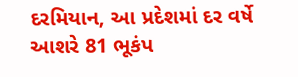દરમિયાન, આ પ્રદેશમાં દર વર્ષે આશરે 81 ભૂકંપ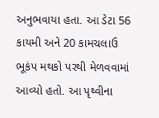અનુભવાયા હતા. આ ડેટા 56 કાયમી અને 20 કામચલાઉ ભૂકંપ મથકો પરથી મેળવવામાં આવ્યો હતો. આ પૃથ્વીના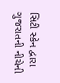સિટી સ્કેન દ્વારા ગુજરાતની નીચેની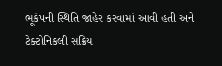ભૂકંપની સ્થિતિ જાહેર કરવામાં આવી હતી અને ટેક્ટોનિકલી સક્રિય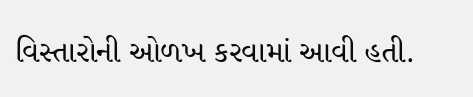વિસ્તારોની ઓળખ કરવામાં આવી હતી.